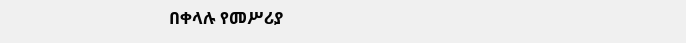በቀላሉ የመሥሪያ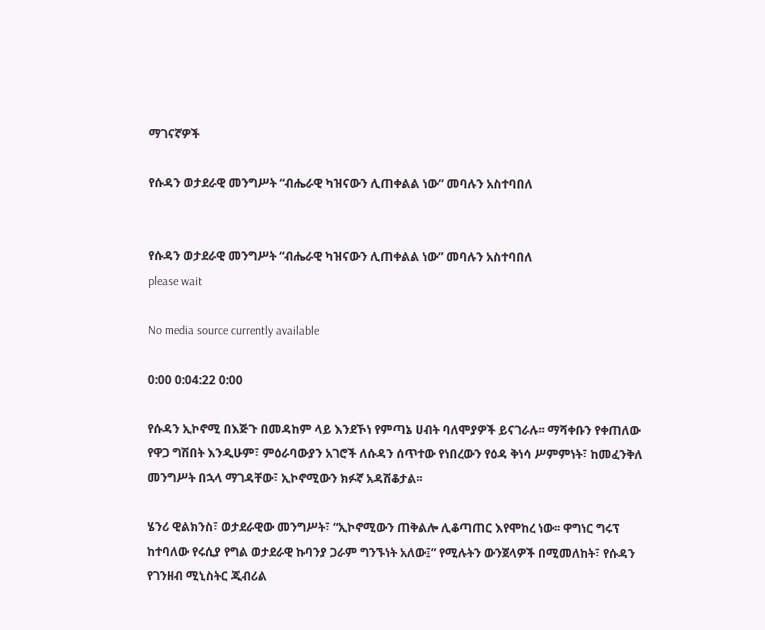ማገናኛዎች

የሱዳን ወታደራዊ መንግሥት “ብሔራዊ ካዝናውን ሊጠቀልል ነው” መባሉን አስተባበለ


የሱዳን ወታደራዊ መንግሥት “ብሔራዊ ካዝናውን ሊጠቀልል ነው” መባሉን አስተባበለ
please wait

No media source currently available

0:00 0:04:22 0:00

የሱዳን ኢኮኖሚ በእጅጉ በመዳከም ላይ እንደኾነ የምጣኔ ሀብት ባለሞያዎች ይናገራሉ፡፡ ማሻቀቡን የቀጠለው የዋጋ ግሽበት እንዲሁም፣ ምዕራባውያን አገሮች ለሱዳን ሰጥተው የነበረውን የዕዳ ቅነሳ ሥምምነት፣ ከመፈንቅለ መንግሥት በኋላ ማገዳቸው፣ ኢኮኖሚውን ክፉኛ አዳሽቆታል፡፡

ሄንሪ ዊልክንስ፣ ወታደራዊው መንግሥት፣ “ኢኮኖሚውን ጠቅልሎ ሊቆጣጠር እየሞከረ ነው፡፡ ዋግነር ግሩፕ ከተባለው የሩሲያ የግል ወታደራዊ ኩባንያ ጋራም ግንኙነት አለው፤” የሚሉትን ውንጀላዎች በሚመለከት፣ የሱዳን የገንዘብ ሚኒስትር ጂብሪል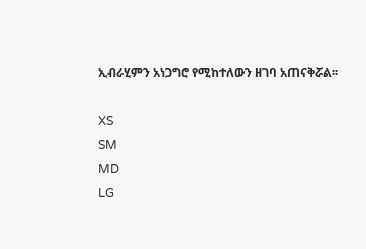ኢብራሂምን አነጋግሮ የሚከተለውን ዘገባ አጠናቅሯል፡፡

XS
SM
MD
LG